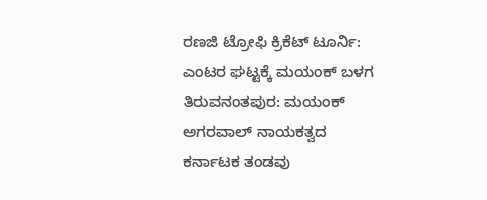ರಣಜಿ ಟ್ರೋಫಿ ಕ್ರಿಕೆಟ್ ಟೂರ್ನಿ: ಎಂಟರ ಘಟ್ಟಕ್ಕೆ ಮಯಂಕ್ ಬಳಗ ತಿರುವನಂತಪುರ: ಮಯಂಕ್ ಅಗರವಾಲ್ ನಾಯಕತ್ವದ ಕರ್ನಾಟಕ ತಂಡವು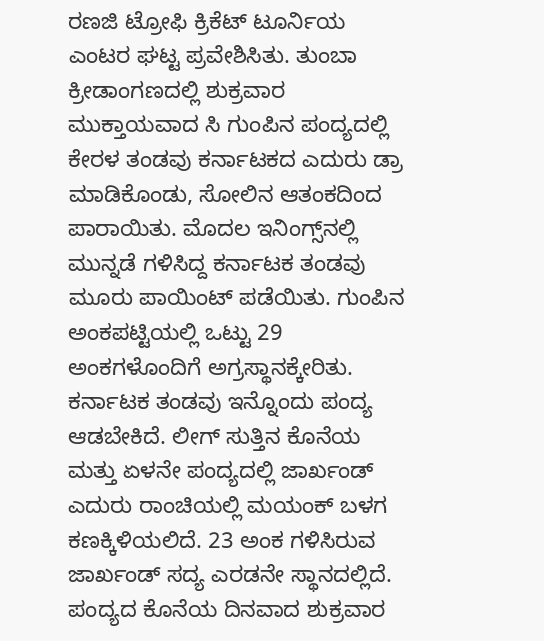ರಣಜಿ ಟ್ರೋಫಿ ಕ್ರಿಕೆಟ್ ಟೂರ್ನಿಯ ಎಂಟರ ಘಟ್ಟ ಪ್ರವೇಶಿಸಿತು. ತುಂಬಾ ಕ್ರೀಡಾಂಗಣದಲ್ಲಿ ಶುಕ್ರವಾರ ಮುಕ್ತಾಯವಾದ ಸಿ ಗುಂಪಿನ ಪಂದ್ಯದಲ್ಲಿ ಕೇರಳ ತಂಡವು ಕರ್ನಾಟಕದ ಎದುರು ಡ್ರಾ ಮಾಡಿಕೊಂಡು, ಸೋಲಿನ ಆತಂಕದಿಂದ ಪಾರಾಯಿತು. ಮೊದಲ ಇನಿಂಗ್ಸ್‌ನಲ್ಲಿ ಮುನ್ನಡೆ ಗಳಿಸಿದ್ದ ಕರ್ನಾಟಕ ತಂಡವು ಮೂರು ಪಾಯಿಂಟ್ ಪಡೆಯಿತು. ಗುಂಪಿನ ಅಂಕಪಟ್ಟಿಯಲ್ಲಿ ಒಟ್ಟು 29 ಅಂಕಗಳೊಂದಿಗೆ ಅಗ್ರಸ್ಥಾನಕ್ಕೇರಿತು. ಕರ್ನಾಟಕ ತಂಡವು ಇನ್ನೊಂದು ಪಂದ್ಯ ಆಡಬೇಕಿದೆ. ಲೀಗ್ ಸುತ್ತಿನ ಕೊನೆಯ ಮತ್ತು ಏಳನೇ ಪಂದ್ಯದಲ್ಲಿ ಜಾರ್ಖಂಡ್ ಎದುರು ರಾಂಚಿಯಲ್ಲಿ ಮಯಂಕ್ ಬಳಗ ಕಣಕ್ಕಿಳಿಯಲಿದೆ. 23 ಅಂಕ ಗಳಿಸಿರುವ ಜಾರ್ಖಂಡ್ ಸದ್ಯ ಎರಡನೇ ಸ್ಥಾನದಲ್ಲಿದೆ. ಪಂದ್ಯದ ಕೊನೆಯ ದಿನವಾದ ಶುಕ್ರವಾರ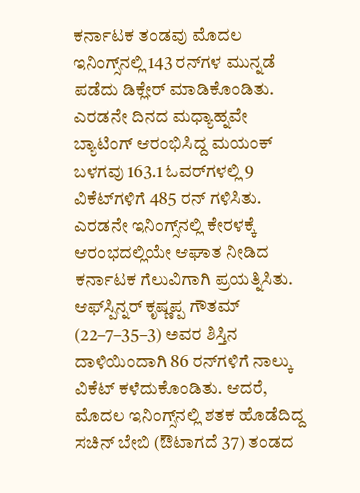ಕರ್ನಾಟಕ ತಂಡವು ಮೊದಲ ಇನಿಂಗ್ಸ್‌ನಲ್ಲಿ 143 ರನ್‌ಗಳ ಮುನ್ನಡೆ ಪಡೆದು ಡಿಕ್ಲೇರ್ ಮಾಡಿಕೊಂಡಿತು. ಎರಡನೇ ದಿನದ ಮಧ್ಯಾಹ್ನವೇ ಬ್ಯಾಟಿಂಗ್ ಆರಂಭಿಸಿದ್ದ ಮಯಂಕ್ ಬಳಗವು 163.1 ಓವರ್‌ಗಳಲ್ಲಿ 9 ವಿಕೆಟ್‌ಗಳಿಗೆ 485 ರನ್‌ ಗಳಿಸಿತು. ಎರಡನೇ ಇನಿಂಗ್ಸ್‌ನಲ್ಲಿ ಕೇರಳಕ್ಕೆ ಆರಂಭದಲ್ಲಿಯೇ ಆಘಾತ ನೀಡಿದ ಕರ್ನಾಟಕ ಗೆಲುವಿಗಾಗಿ ಪ್ರಯತ್ನಿಸಿತು. ಆಫ್‌ಸ್ಪಿನ್ನರ್ ಕೃಷ್ಣಪ್ಪ ಗೌತಮ್ (22–7–35–3) ಅವರ ಶಿಸ್ತಿನ ದಾಳಿಯಿಂದಾಗಿ 86 ರನ್‌ಗಳಿಗೆ ನಾಲ್ಕು ವಿಕೆಟ್ ಕಳೆದುಕೊಂಡಿತು. ಆದರೆ, ಮೊದಲ ಇನಿಂಗ್ಸ್‌ನಲ್ಲಿ ಶತಕ ಹೊಡೆದಿದ್ದ ಸಚಿನ್ ಬೇಬಿ (ಔಟಾಗದೆ 37) ತಂಡದ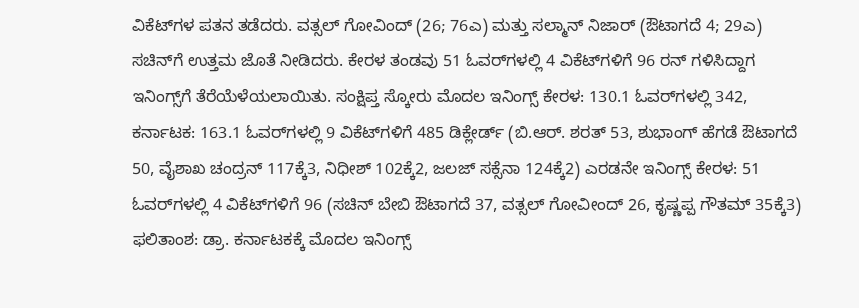ವಿಕೆಟ್‌ಗಳ ಪತನ ತಡೆದರು. ವತ್ಸಲ್ ಗೋವಿಂದ್ (26; 76ಎ) ಮತ್ತು ಸಲ್ಮಾನ್ ನಿಜಾರ್ (ಔಟಾಗದೆ 4; 29ಎ) ಸಚಿನ್‌ಗೆ ಉತ್ತಮ ಜೊತೆ ನೀಡಿದರು. ಕೇರಳ ತಂಡವು 51 ಓವರ್‌ಗಳಲ್ಲಿ 4 ವಿಕೆಟ್‌ಗಳಿಗೆ 96 ರನ್‌ ಗಳಿಸಿದ್ದಾಗ ಇನಿಂಗ್ಸ್‌ಗೆ ತೆರೆಯೆಳೆಯಲಾಯಿತು. ಸಂಕ್ಷಿಪ್ತ ಸ್ಕೋರು ಮೊದಲ ಇನಿಂಗ್ಸ್ ಕೇರಳ: 130.1 ಓವರ್‌ಗಳಲ್ಲಿ 342, ಕರ್ನಾಟಕ: 163.1 ಓವರ್‌ಗಳಲ್ಲಿ 9 ವಿಕೆಟ್‌ಗಳಿಗೆ 485 ಡಿಕ್ಲೇರ್ಡ್ (ಬಿ.ಆರ್. ಶರತ್ 53, ಶುಭಾಂಗ್ ಹೆಗಡೆ ಔಟಾಗದೆ 50, ವೈಶಾಖ ಚಂದ್ರನ್ 117ಕ್ಕೆ3, ನಿಧೀಶ್ 102ಕ್ಕೆ2, ಜಲಜ್ ಸಕ್ಸೆನಾ 124ಕ್ಕೆ2) ಎರಡನೇ ಇನಿಂಗ್ಸ್ ಕೇರಳ: 51 ಓವರ್‌ಗಳಲ್ಲಿ 4 ವಿಕೆಟ್‌ಗಳಿಗೆ 96 (ಸಚಿನ್ ಬೇಬಿ ಔಟಾಗದೆ 37, ವತ್ಸಲ್ ಗೋವೀಂದ್ 26, ಕೃಷ್ಣಪ್ಪ ಗೌತಮ್ 35ಕ್ಕೆ3) ಫಲಿತಾಂಶ: ಡ್ರಾ. ಕರ್ನಾಟಕಕ್ಕೆ ಮೊದಲ ಇನಿಂಗ್ಸ್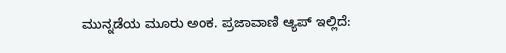ಮುನ್ನಡೆಯ ಮೂರು ಅಂಕ. ಪ್ರಜಾವಾಣಿ ಆ್ಯಪ್ ಇಲ್ಲಿದೆ: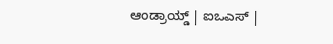ಆಂಡ್ರಾಯ್ಡ್ | ಐಒಎಸ್ |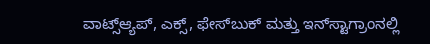ವಾಟ್ಸ್ಆ್ಯಪ್, ಎಕ್ಸ್, ಫೇಸ್‌ಬುಕ್ ಮತ್ತು ಇನ್‌ಸ್ಟಾಗ್ರಾಂನಲ್ಲಿ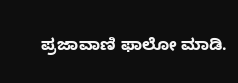ಪ್ರಜಾವಾಣಿ ಫಾಲೋ ಮಾಡಿ.